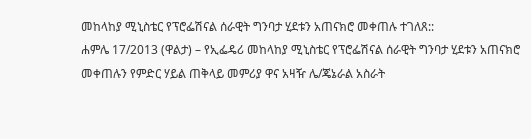መከላከያ ሚኒስቴር የፕሮፌሽናል ሰራዊት ግንባታ ሂደቱን አጠናክሮ መቀጠሉ ተገለጸ::
ሐምሌ 17/2013 (ዋልታ) – የኢፌዴሪ መከላከያ ሚኒስቴር የፕሮፌሽናል ሰራዊት ግንባታ ሂደቱን አጠናክሮ መቀጠሉን የምድር ሃይል ጠቅላይ መምሪያ ዋና አዛዥ ሌ/ጄኔራል አስራት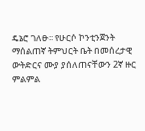ዴኔሮ ገለፁ፡፡ የሁርሶ ኮንቲንጀንት ማሰልጠኛ ትምህርት ቤት በመሰረታዊ ውትድርና ሙያ ያሰለጠናቸውን 2ኛ ዙር ምልምል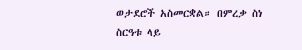ወታደሮች አስመርቋል። በምረቃ ስነ ስርዓቱ ላይ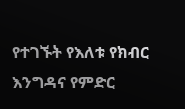የተገኙት የእለቱ የክብር እንግዳና የምድር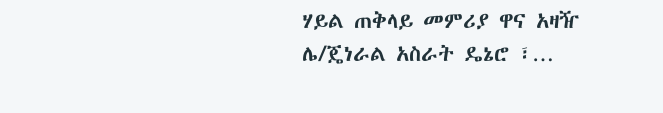ሃይል ጠቅላይ መምሪያ ዋና አዛዥ ሌ/ጄነራል አስራት ዴኔሮ ፣…